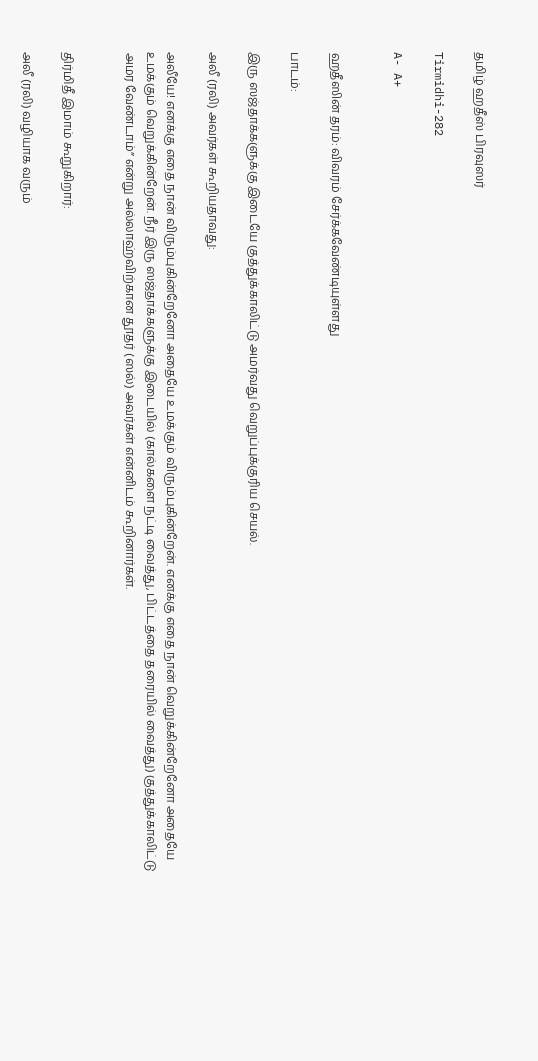தமிழ் ஹதீஸ் பிரவுஸர்

Tirmidhi-282

A- A+


ஹதீஸின் தரம்: விவரம் சேர்க்கவேண்டியுள்ளது

பாடம்:

இரு ஸஜ்தாக்களுக்கு இடையே குத்துக்காலிட்டு அமர்வது வெறுப்புக்குரிய செயல்.

அலீ (ரலி) அவர்கள் கூறியதாவது:

அலீயே! எனக்கு எதை நான் விரும்புகின்றேனோ அதையே உமக்கும் விரும்புகின்றேன். எனக்கு எதை நான் வெறுக்கின்றேனோ அதையே உமக்கும் வெறுக்கின்றேன். நீர் இரு ஸஜ்தாக்களுக்கு இடையில் (கால்களை நட்டி வைத்து, பிட்டத்தை தரையில் வைத்து) குத்துக்காலிட்டு அமர வேண்டாம்” என்று அல்லாஹ்விற்கான தூதர் (ஸல்) அவர்கள் என்னிடம் கூறினார்கள்.


திர்மிதீ இமாம் கூறுகிறார்:

அலீ (ரலி) வழியாக வரும்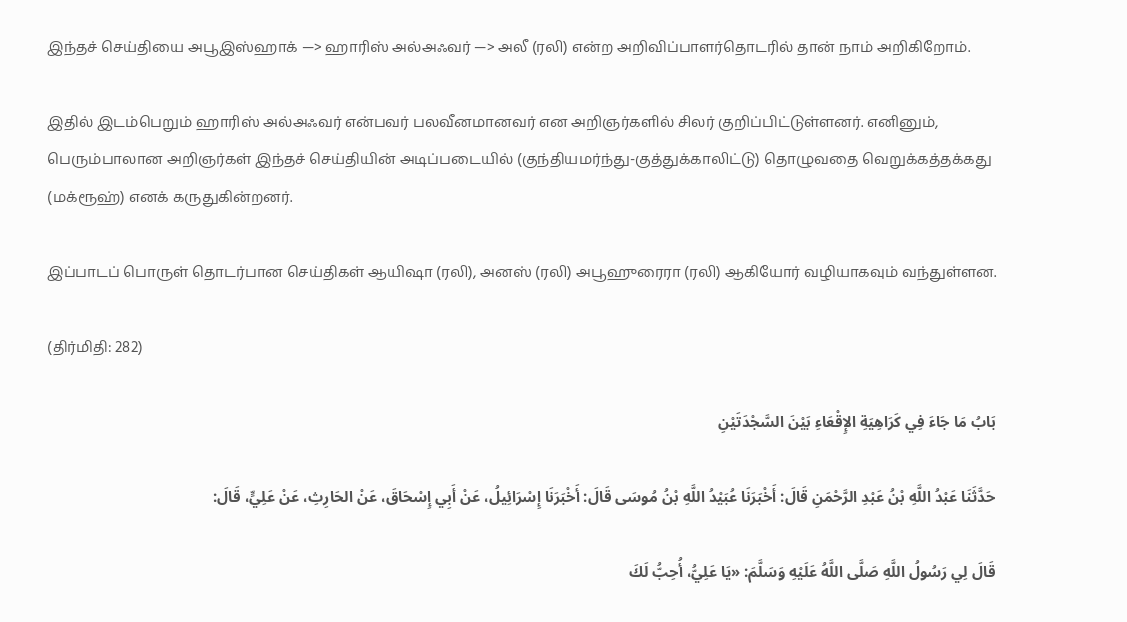இந்தச் செய்தியை அபூஇஸ்ஹாக் —> ஹாரிஸ் அல்அஃவர் —> அலீ (ரலி) என்ற அறிவிப்பாளர்தொடரில் தான் நாம் அறிகிறோம்.

இதில் இடம்பெறும் ஹாரிஸ் அல்அஃவர் என்பவர் பலவீனமானவர் என அறிஞர்களில் சிலர் குறிப்பிட்டுள்ளனர். எனினும், பெரும்பாலான அறிஞர்கள் இந்தச் செய்தியின் அடிப்படையில் (குந்தியமர்ந்து-குத்துக்காலிட்டு) தொழுவதை வெறுக்கத்தக்கது (மக்ரூஹ்) எனக் கருதுகின்றனர்.

இப்பாடப் பொருள் தொடர்பான செய்திகள் ஆயிஷா (ரலி), அனஸ் (ரலி) அபூஹுரைரா (ரலி) ஆகியோர் வழியாகவும் வந்துள்ளன.

(திர்மிதி: 282)

بَابُ مَا جَاءَ فِي كَرَاهِيَةِ الإِقْعَاءِ بَيْنَ السَّجْدَتَيْنِ

حَدَّثَنَا عَبْدُ اللَّهِ بْنُ عَبْدِ الرَّحْمَنِ قَالَ: أَخْبَرَنَا عُبَيْدُ اللَّهِ بْنُ مُوسَى قَالَ: أَخْبَرَنَا إِسْرَائِيلُ، عَنْ أَبِي إِسْحَاقَ، عَنْ الحَارِثِ، عَنْ عَلِيٍّ، قَالَ:

قَالَ لِي رَسُولُ اللَّهِ صَلَّى اللَّهُ عَلَيْهِ وَسَلَّمَ: «يَا عَلِيُّ، أُحِبُّ لَكَ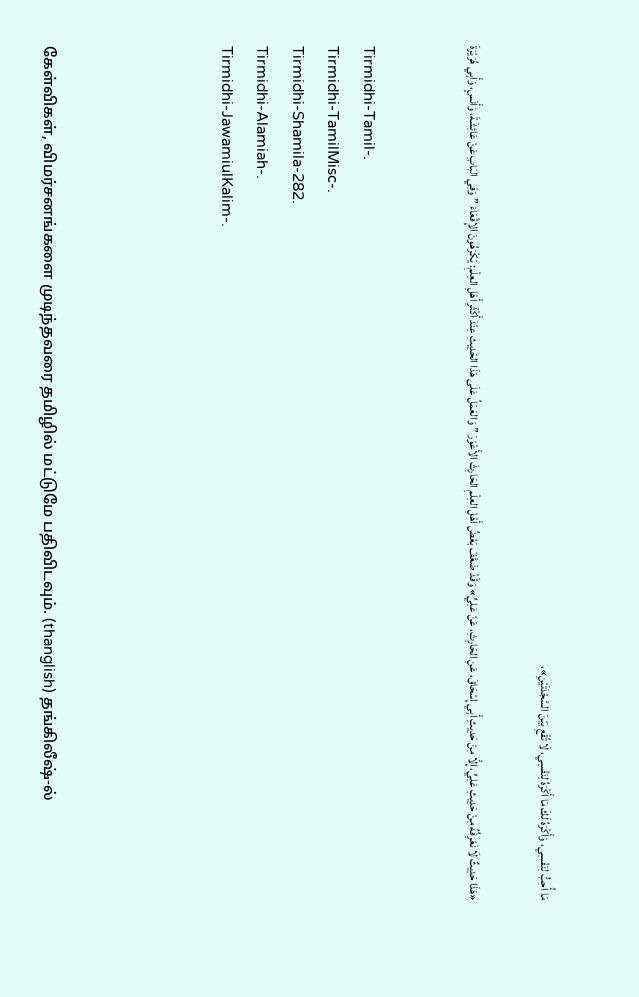مَا أُحِبُّ لِنَفْسِي، وَأَكْرَهُ لَكَ مَا أَكْرَهُ لِنَفْسِي، لَا تُقْعِ بَيْنَ السَّجْدَتَيْنِ»،

«هَذَا حَدِيثٌ لَا نَعْرِفُهُ مِنْ حَدِيثِ عَلِيٍّ، إِلَّا مِنْ حَدِيثِ أَبِي إِسْحَاقَ، عَنِ الحَارِثِ، عَنْ عَلِيٍّ» وَقَدْ ضَعَّفَ بَعْضُ أَهْلِ العِلْمِ الحَارِثَ الأَعْوَرَ ” وَالعَمَلُ عَلَى هَذَا الحَدِيثِ عِنْدَ أَكْثَرِ أَهْلِ العِلْمِ: يَكْرَهُونَ الإِقْعَاءَ ” وَفِي البَابِ عَنْ عَائِشَةَ، وَأَنَسٍ، وَأَبِي هُرَيْرَةَ


Tirmidhi-Tamil-.
Tirmidhi-TamilMisc-.
Tirmidhi-Shamila-282.
Tirmidhi-Alamiah-.
Tirmidhi-JawamiulKalim-.




கேள்விகள், விமர்சனங்களை முடிந்தவரை தமிழில் மட்டுமே பதிவிடவும். (thanglish) தங்கிலீஷ்-ல்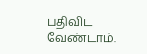பதிவிட வேண்டாம்.